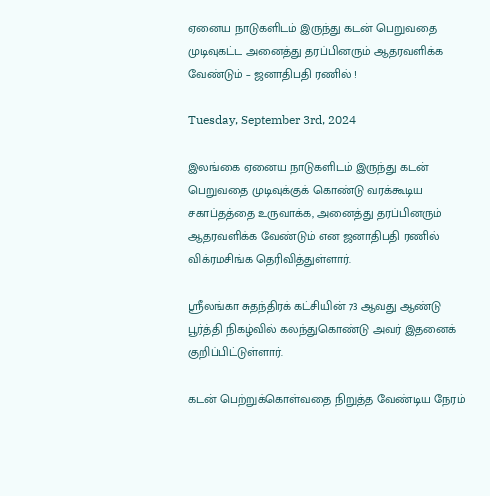ஏனைய நாடுகளிடம் இருந்து கடன் பெறுவதை முடிவுகட்ட அனைத்து தரப்பினரும் ஆதரவளிக்க வேண்டும் – ஜனாதிபதி ரணில் !

Tuesday, September 3rd, 2024

இலங்கை ஏனைய நாடுகளிடம் இருந்து கடன் பெறுவதை முடிவுக்குக் கொண்டு வரக்கூடிய சகாப்தத்தை உருவாக்க, அனைத்து தரப்பினரும் ஆதரவளிக்க வேண்டும் என ஜனாதிபதி ரணில் விக்ரமசிங்க தெரிவித்துள்ளார்.

ஸ்ரீலங்கா சுதந்திரக் கட்சியின் 73 ஆவது ஆண்டு பூர்த்தி நிகழ்வில் கலந்துகொண்டு அவர் இதனைக் குறிப்பிட்டுள்ளார்.

கடன் பெற்றுக்கொள்வதை நிறுத்த வேண்டிய நேரம்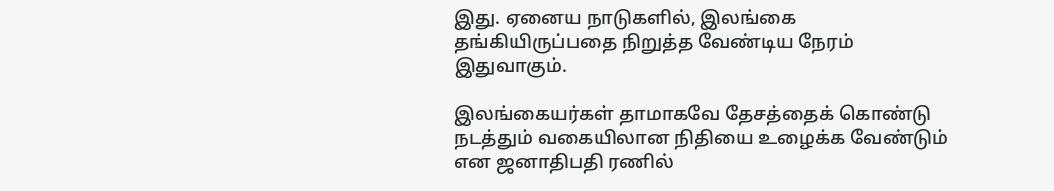இது. ஏனைய நாடுகளில், இலங்கை தங்கியிருப்பதை நிறுத்த வேண்டிய நேரம் இதுவாகும்.

இலங்கையர்கள் தாமாகவே தேசத்தைக் கொண்டு நடத்தும் வகையிலான நிதியை உழைக்க வேண்டும் என ஜனாதிபதி ரணில்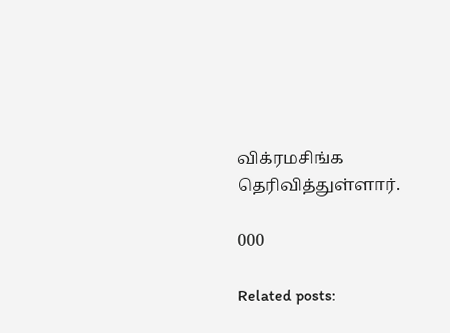விக்ரமசிங்க தெரிவித்துள்ளார்.

000

Related posts: